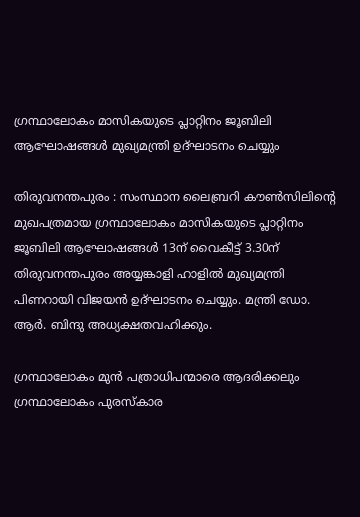ഗ്രന്ഥാലോകം മാസികയുടെ പ്ലാറ്റിനം ജൂബിലി ആഘോഷങ്ങള്‍ മുഖ്യമന്ത്രി ഉദ്ഘാടനം ചെയ്യും

തിരുവനന്തപുരം : സംസ്ഥാന ലൈബ്രറി കൗണ്‍സിലിന്റെ മുഖപത്രമായ ഗ്രന്ഥാലോകം മാസികയുടെ പ്ലാറ്റിനം ജൂബിലി ആഘോഷങ്ങള്‍ 13ന് വൈകീട്ട് 3.30ന് തിരുവനന്തപുരം അയ്യങ്കാളി ഹാളില്‍ മുഖ്യമന്ത്രി പിണറായി വിജയന്‍ ഉദ്ഘാടനം ചെയ്യും. മന്ത്രി ഡോ. ആര്‍. ബിന്ദു അധ്യക്ഷതവഹിക്കും.

ഗ്രന്ഥാലോകം മുന്‍ പത്രാധിപന്മാരെ ആദരിക്കലും ഗ്രന്ഥാലോകം പുരസ്‌കാര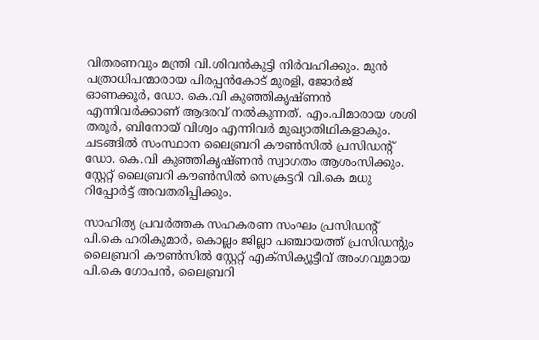വിതരണവും മന്ത്രി വി.ശിവന്‍കുട്ടി നിര്‍വഹിക്കും. മുന്‍ പത്രാധിപന്മാരായ പിരപ്പന്‍കോട് മുരളി, ജോര്‍ജ് ഓണക്കൂര്‍, ഡോ. കെ.വി കുഞ്ഞികൃഷ്ണന്‍ എന്നിവര്‍ക്കാണ് ആദരവ് നല്‍കുന്നത്. എം.പിമാരായ ശശി തരൂര്‍, ബിനോയ് വിശ്വം എന്നിവര്‍ മുഖ്യാതിഥികളാകും. ചടങ്ങിൽ സംസ്ഥാന ലൈബ്രറി കൗണ്‍സില്‍ പ്രസിഡന്റ് ഡോ. കെ.വി കുഞ്ഞികൃഷ്ണന്‍ സ്വാഗതം ആശംസിക്കും. സ്റ്റേറ്റ് ലൈബ്രറി കൗണ്‍സില്‍ സെക്രട്ടറി വി.കെ മധു റിപ്പോര്‍ട്ട് അവതരിപ്പിക്കും.

സാഹിത്യ പ്രവര്‍ത്തക സഹകരണ സംഘം പ്രസിഡന്റ് പി.കെ ഹരികുമാര്‍, കൊല്ലം ജില്ലാ പഞ്ചായത്ത് പ്രസിഡന്റും ലൈബ്രറി കൗണ്‍സില്‍ സ്റ്റേറ്റ് എക്‌സിക്യൂട്ടീവ് അംഗവുമായ പി.കെ ഗോപന്‍, ലൈബ്രറി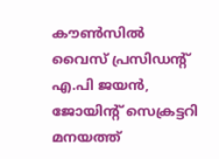കൗണ്‍സില്‍ വൈസ് പ്രസിഡന്റ് എ.പി ജയന്‍, ജോയിന്റ് സെക്രട്ടറി മനയത്ത്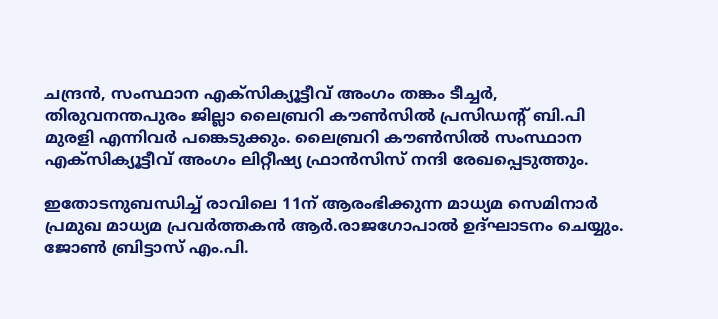ചന്ദ്രന്‍, സംസ്ഥാന എക്‌സിക്യൂട്ടീവ് അംഗം തങ്കം ടീച്ചര്‍, തിരുവനന്തപുരം ജില്ലാ ലൈബ്രറി കൗണ്‍സില്‍ പ്രസിഡന്റ് ബി.പി മുരളി എന്നിവര്‍ പങ്കെടുക്കും. ലൈബ്രറി കൗണ്‍സില്‍ സംസ്ഥാന എക്‌സിക്യൂട്ടീവ് അംഗം ലിറ്റീഷ്യ ഫ്രാന്‍സിസ് നന്ദി രേഖപ്പെടുത്തും.

ഇതോടനുബന്ധിച്ച് രാവിലെ 11ന് ആരംഭിക്കുന്ന മാധ്യമ സെമിനാര്‍ പ്രമുഖ മാധ്യമ പ്രവര്‍ത്തകന്‍ ആര്‍.രാജഗോപാല്‍ ഉദ്ഘാടനം ചെയ്യും. ജോണ്‍ ബ്രിട്ടാസ് എം.പി.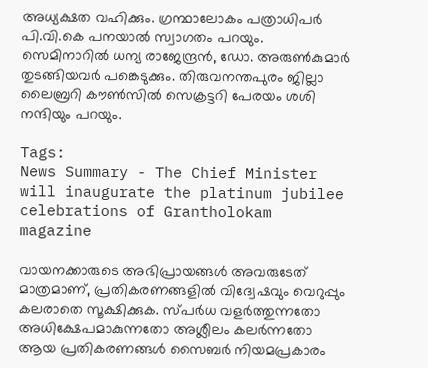അധ്യക്ഷത വഹിക്കും. ഗ്രന്ഥാലോകം പത്രാധിപര്‍ പി.വി.കെ പനയാല്‍ സ്വാഗതം പറയും. സെമിനാറില്‍ ധന്യ രാജേന്ദ്രന്‍, ഡോ. അരുണ്‍കുമാര്‍ തുടങ്ങിയവര്‍ പങ്കെടുക്കും. തിരുവനന്തപുരം ജില്ലാ ലൈബ്രറി കൗണ്‍സില്‍ സെക്രട്ടറി പേരയം ശശി നന്ദിയും പറയും.

Tags:
News Summary - The Chief Minister will inaugurate the platinum jubilee celebrations of Grantholokam magazine

വായനക്കാരുടെ അഭിപ്രായങ്ങള്‍ അവരുടേത് മാത്രമാണ്, പ്രതികരണങ്ങളിൽ വിദ്വേഷവും വെറുപ്പും കലരാതെ സൂക്ഷിക്കുക. സ്പർധ വളർത്തുന്നതോ അധിക്ഷേപമാകുന്നതോ അശ്ലീലം കലർന്നതോ ആയ പ്രതികരണങ്ങൾ സൈബർ നിയമപ്രകാരം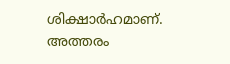ശിക്ഷാർഹമാണ്. അത്തരം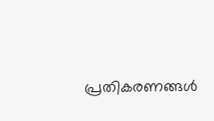പ്രതികരണങ്ങൾ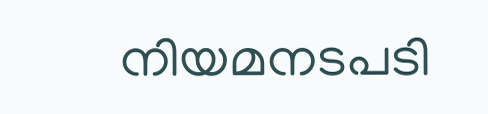നിയമനടപടി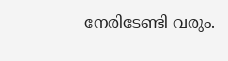നേരിടേണ്ടി വരും.